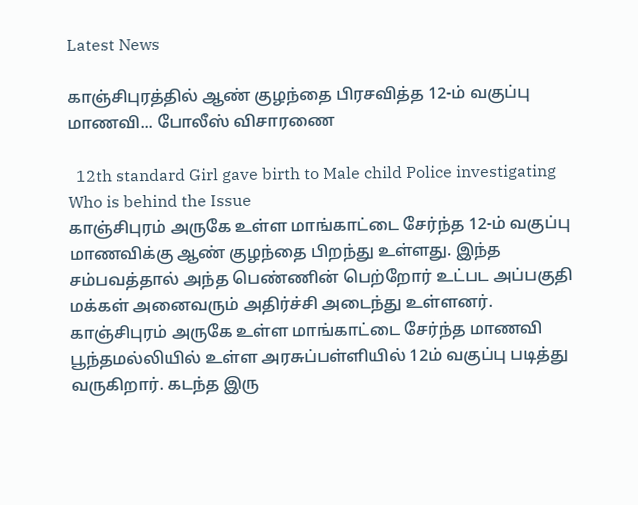Latest News

காஞ்சிபுரத்தில் ஆண் குழந்தை பிரசவித்த 12-ம் வகுப்பு மாணவி... போலீஸ் விசாரணை

  12th standard Girl gave birth to Male child Police investigating Who is behind the Issue
காஞ்சிபுரம் அருகே உள்ள மாங்காட்டை சேர்ந்த 12-ம் வகுப்பு மாணவிக்கு ஆண் குழந்தை பிறந்து உள்ளது. இந்த சம்பவத்தால் அந்த பெண்ணின் பெற்றோர் உட்பட அப்பகுதி மக்கள் அனைவரும் அதிர்ச்சி அடைந்து உள்ளனர்.
காஞ்சிபுரம் அருகே உள்ள மாங்காட்டை சேர்ந்த மாணவி பூந்தமல்லியில் உள்ள அரசுப்பள்ளியில் 12ம் வகுப்பு படித்து வருகிறார். கடந்த இரு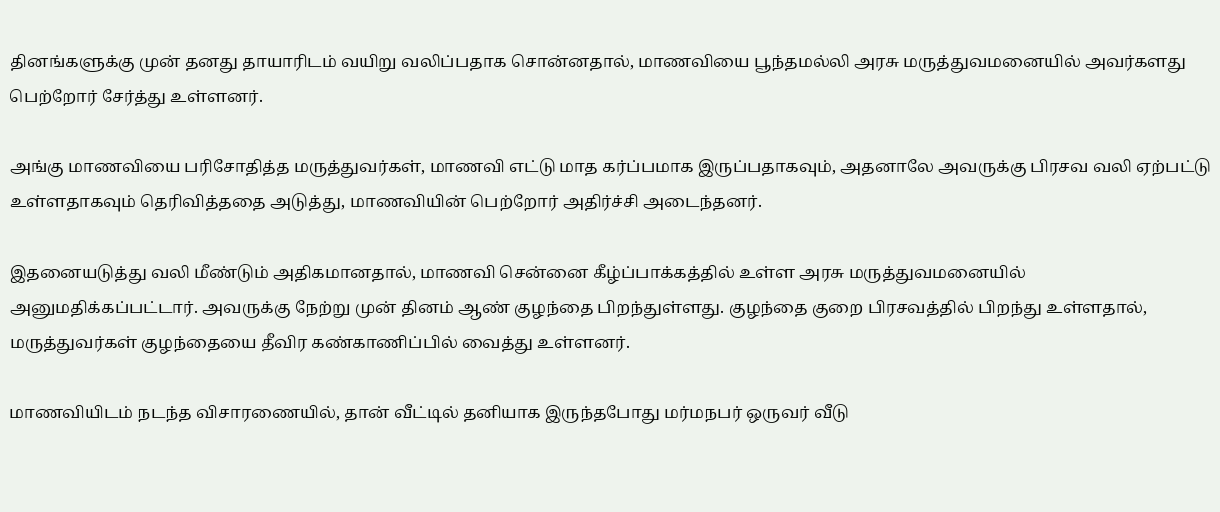தினங்களுக்கு முன் தனது தாயாரிடம் வயிறு வலிப்பதாக சொன்னதால், மாணவியை பூந்தமல்லி அரசு மருத்துவமனையில் அவர்களது பெற்றோர் சேர்த்து உள்ளனர்.

அங்கு மாணவியை பரிசோதித்த மருத்துவர்கள், மாணவி எட்டு மாத கர்ப்பமாக இருப்பதாகவும், அதனாலே அவருக்கு பிரசவ வலி ஏற்பட்டு உள்ளதாகவும் தெரிவித்ததை அடுத்து, மாணவியின் பெற்றோர் அதிர்ச்சி அடைந்தனர்.

இதனையடுத்து வலி மீண்டும் அதிகமானதால், மாணவி சென்னை கீழ்ப்பாக்கத்தில் உள்ள அரசு மருத்துவமனையில் அனுமதிக்கப்பட்டார். அவருக்கு நேற்று முன் தினம் ஆண் குழந்தை பிறந்துள்ளது. குழந்தை குறை பிரசவத்தில் பிறந்து உள்ளதால், மருத்துவர்கள் குழந்தையை தீவிர கண்காணிப்பில் வைத்து உள்ளனர்.

மாணவியிடம் நடந்த விசாரணையில், தான் வீட்டில் தனியாக இருந்தபோது மர்மநபர் ஒருவர் வீடு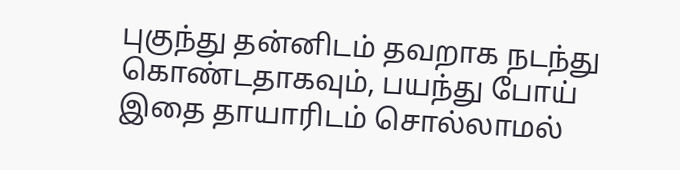புகுந்து தன்னிடம் தவறாக நடந்து கொண்டதாகவும், பயந்து போய் இதை தாயாரிடம் சொல்லாமல்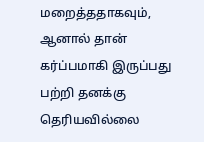மறைத்ததாகவும், ஆனால் தான் கர்ப்பமாகி இருப்பது பற்றி தனக்கு தெரியவில்லை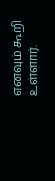எனவும் கூறி உள்ளார்.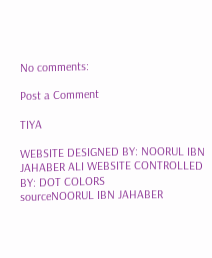No comments:

Post a Comment

TIYA

WEBSITE DESIGNED BY: NOORUL IBN JAHABER ALI WEBSITE CONTROLLED BY: DOT COLORS
sourceNOORUL IBN JAHABER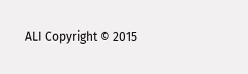ALI Copyright © 2015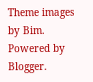Theme images by Bim. Powered by Blogger.